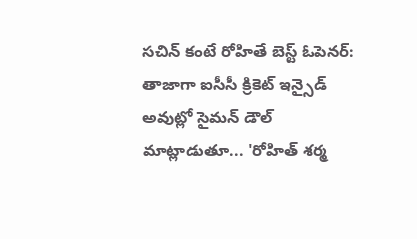సచిన్ కంటే రోహితే బెస్ట్ ఓపెనర్:
తాజాగా ఐసీసీ క్రికెట్ ఇన్సైడ్ అవుట్లో సైమన్ డౌల్ మాట్లాడుతూ... 'రోహిత్ శర్మ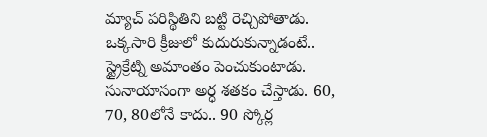మ్యాచ్ పరిస్థితిని బట్టి రెచ్చిపోతాడు. ఒక్కసారి క్రీజులో కుదురుకున్నాడంటే.. స్ట్రైక్రేట్ని అమాంతం పెంచుకుంటాడు. సునాయాసంగా అర్ధ శతకం చేస్తాడు. 60, 70, 80లోనే కాదు.. 90 స్కోర్ల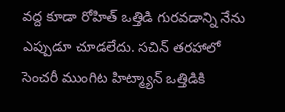వద్ద కూడా రోహిత్ ఒత్తిడి గురవడాన్ని నేను ఎప్పుడూ చూడలేదు. సచిన్ తరహాలో సెంచరీ ముంగిట హిట్మ్యాన్ ఒత్తిడికి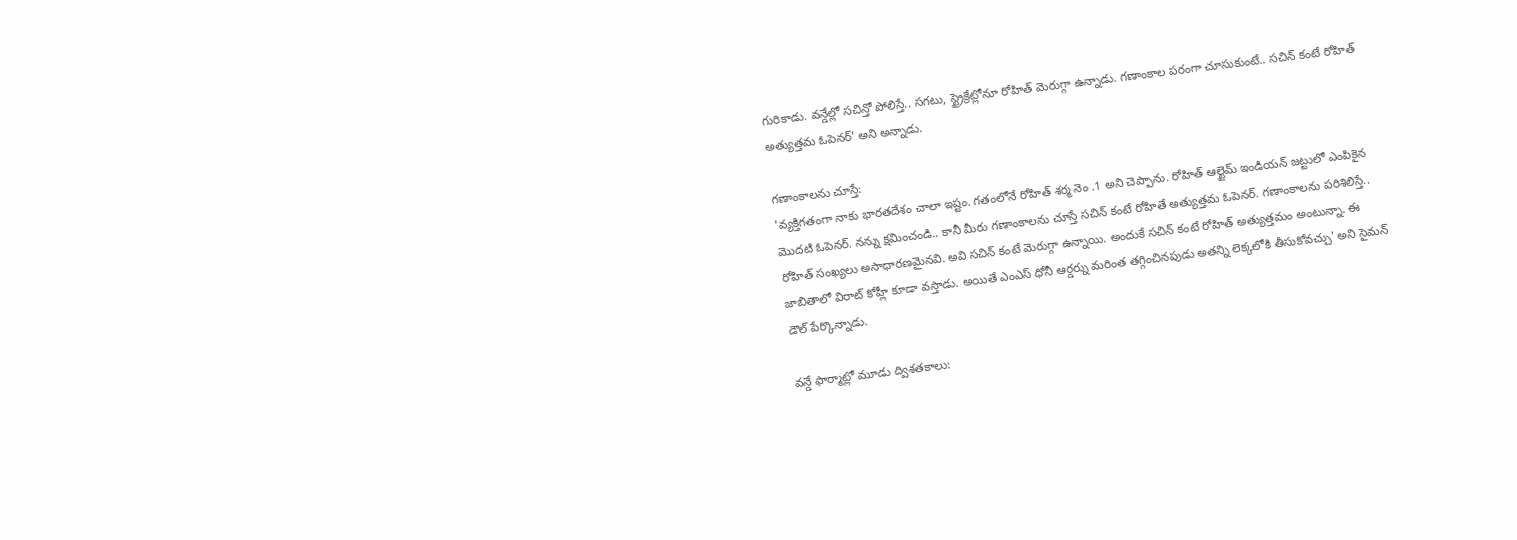గురికాడు. వన్డేల్లో సచిన్తో పోలిస్తే.. సగటు, స్ట్రైక్రేట్లోనూ రోహిత్ మెరుగ్గా ఉన్నాడు. గణాంకాల పరంగా చూసుకుంటే.. సచిన్ కంటే రోహిత్ అత్యుత్తమ ఓపెనర్' అని అన్నాడు.

గణాంకాలను చూస్తే:
'వ్యక్తిగతంగా నాకు భారతదేశం చాలా ఇష్టం. గతంలోనే రోహిత్ శర్మ నెం .1 అని చెప్పాను. రోహిత్ ఆల్టైమ్ ఇండియన్ జట్టులో ఎంపికైన మొదటి ఓపెనర్. నన్ను క్షమించండి.. కానీ మీరు గణాంకాలను చూస్తే సచిన్ కంటే రోహితే అత్యుత్తమ ఓపెనర్. గణాంకాలను పరిశిలిస్తే.. రోహిత్ సంఖ్యలు అసాధారణమైనవి. అవి సచిన్ కంటే మెరుగ్గా ఉన్నాయి. అందుకే సచిన్ కంటే రోహిత్ అత్యుత్తమం అంటున్నా. ఈ జాబితాలో విరాట్ కోహ్లీ కూడా వస్తాడు. అయితే ఎంఎస్ ధోనీ ఆర్డర్ను మరింత తగ్గించినపుడు అతన్ని లెక్కలోకి తీసుకోవచ్చు' అని సైమన్ డౌల్ పేర్కొన్నాడు.

వన్డే ఫార్మాట్లో మూడు ద్విశతకాలు: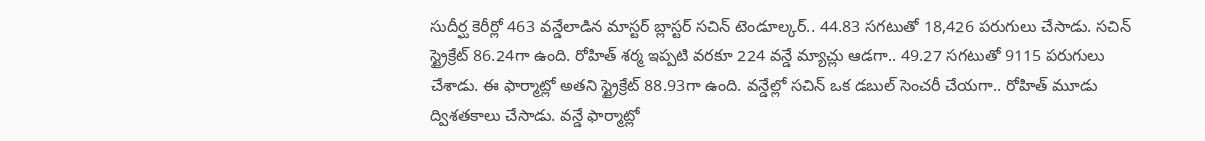సుదీర్ఘ కెరీర్లో 463 వన్డేలాడిన మాస్టర్ బ్లాస్టర్ సచిన్ టెండూల్కర్.. 44.83 సగటుతో 18,426 పరుగులు చేసాడు. సచిన్ స్ట్రైక్రేట్ 86.24గా ఉంది. రోహిత్ శర్మ ఇప్పటి వరకూ 224 వన్డే మ్యాచ్లు ఆడగా.. 49.27 సగటుతో 9115 పరుగులు చేశాడు. ఈ ఫార్మాట్లో అతని స్ట్రైక్రేట్ 88.93గా ఉంది. వన్డేల్లో సచిన్ ఒక డబుల్ సెంచరీ చేయగా.. రోహిత్ మూడు ద్విశతకాలు చేసాడు. వన్డే ఫార్మాట్లో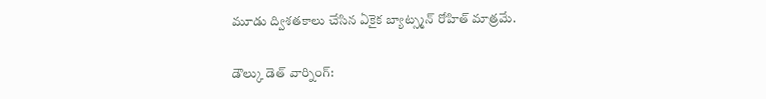మూడు ద్విశతకాలు చేసిన ఏకైక బ్యాట్స్మన్ రోహిత్ మాత్రమే.

డౌల్కు డెత్ వార్నింగ్: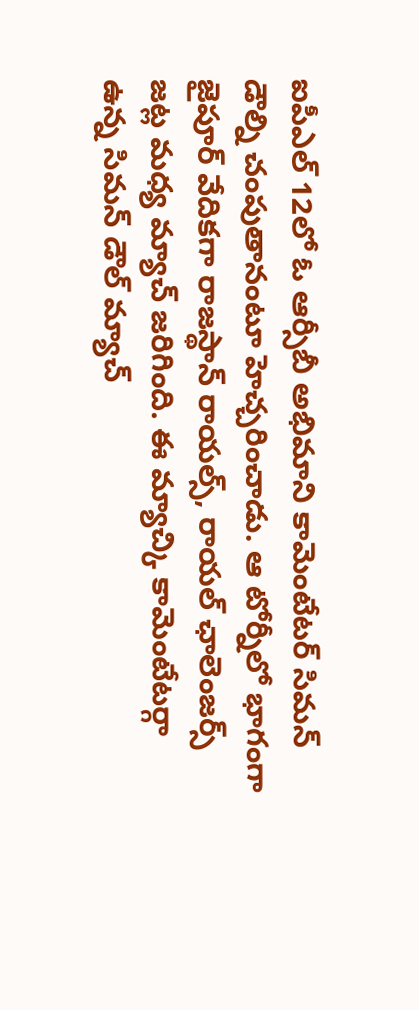ఐపీఎల్ 12లో ఓ ఆర్సీబీ అభిమాని కామెంటేటర్ సిమన్ డౌల్ని చంపుతానంటూ హెచ్చరించాడు. ఆ టోర్నీలో భాగంగా జైపూర్ వేదికగా రాజస్థాన్ రాయల్స్, రాయల్ ఛాలెంజర్స్ జట్ల మధ్య మ్యాచ్ జరిగింది. ఈ మ్యాచ్కి కామెంటేటర్గా ఉన్న సిమన్ డౌల్ మ్యాచ్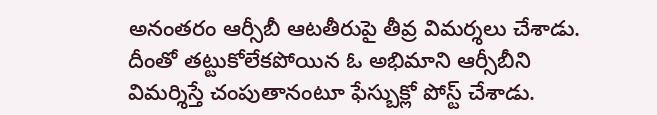అనంతరం ఆర్సీబీ ఆటతీరుపై తీవ్ర విమర్శలు చేశాడు. దీంతో తట్టుకోలేకపోయిన ఓ అభిమాని ఆర్సీబీని విమర్శిస్తే చంపుతానంటూ ఫేస్బుక్లో పోస్ట్ చేశాడు.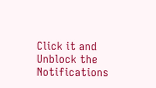Click it and Unblock the Notifications